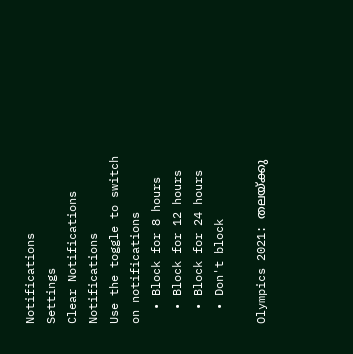Notifications
Settings
Clear Notifications
Notifications
Use the toggle to switch on notifications
  • Block for 8 hours
  • Block for 12 hours
  • Block for 24 hours
  • Don't block

Olympics 2021: തലയ്ക്കു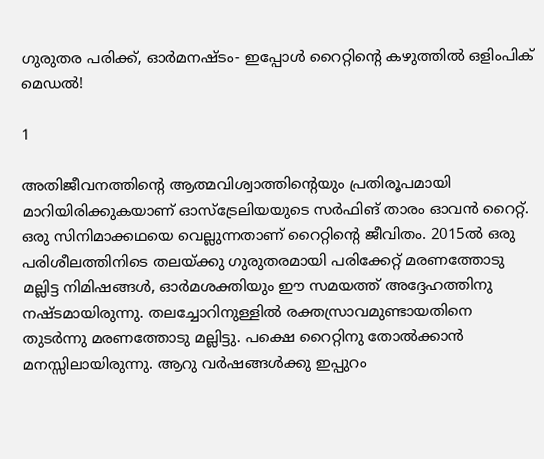ഗുരുതര പരിക്ക്, ഓര്‍മനഷ്ടം- ഇപ്പോള്‍ റൈറ്റിന്റെ കഴുത്തില്‍ ഒളിംപിക് മെഡല്‍!

1

അതിജീവനത്തിന്റെ ആത്മവിശ്വാത്തിന്റെയും പ്രതിരൂപമായി മാറിയിരിക്കുകയാണ് ഓസ്‌ട്രേലിയയുടെ സര്‍ഫിങ് താരം ഓവന്‍ റൈറ്റ്. ഒരു സിനിമാക്കഥയെ വെല്ലുന്നതാണ് റൈറ്റിന്റെ ജീവിതം. 2015ല്‍ ഒരു പരിശീലത്തിനിടെ തലയ്ക്കു ഗുരുതരമായി പരിക്കേറ്റ് മരണത്തോടു മല്ലിട്ട നിമിഷങ്ങള്‍, ഓര്‍മശക്തിയും ഈ സമയത്ത് അദ്ദേഹത്തിനു നഷ്ടമായിരുന്നു. തലച്ചോറിനുള്ളില്‍ രക്തസ്രാവമുണ്ടായതിനെ തുടര്‍ന്നു മരണത്തോടു മല്ലിട്ടു. പക്ഷെ റൈറ്റിനു തോല്‍ക്കാന്‍ മനസ്സിലായിരുന്നു. ആറു വര്‍ഷങ്ങള്‍ക്കു ഇപ്പുറം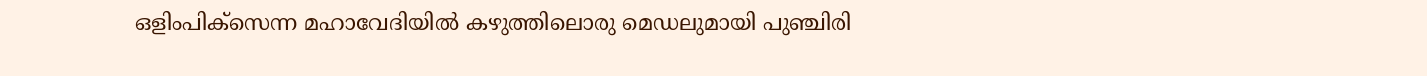ഒളിംപിക്‌സെന്ന മഹാവേദിയില്‍ കഴുത്തിലൊരു മെഡലുമായി പുഞ്ചിരി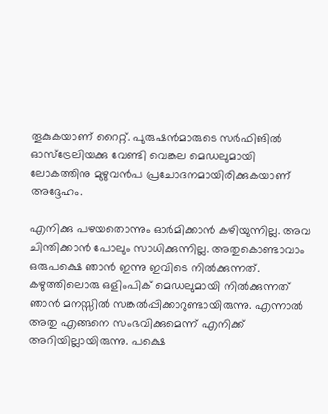തൂകുകയാണ് റൈറ്റ്. പുരുഷന്‍മാരുടെ സര്‍ഫിങില്‍ ഓസ്‌ട്രേലിയക്കു വേണ്ടി വെങ്കല മെഡലുമായി ലോകത്തിനു മുഴുവന്‍പ പ്രചോദനമായിരിക്കുകയാണ് അദ്ദേഹം.

എനിക്കു പഴയതൊന്നും ഓര്‍മിക്കാന്‍ കഴിയുന്നില്ല. അവ ചിന്തിക്കാന്‍ പോലും സാധിക്കുന്നില്ല. അതുകൊണ്ടാവാം ഒരുപക്ഷെ ഞാന്‍ ഇന്നു ഇവിടെ നില്‍ക്കുന്നത്. കഴുത്തിലൊരു ഒളിംപിക് മെഡലുമായി നില്‍ക്കുന്നത് ഞാന്‍ മനസ്സില്‍ സങ്കല്‍പ്പിക്കാറുണ്ടായിരുന്നു. എന്നാല്‍ അതു എങ്ങനെ സംഭവിക്കുമെന്ന് എനിക്ക് അറിയില്ലായിരുന്നു. പക്ഷെ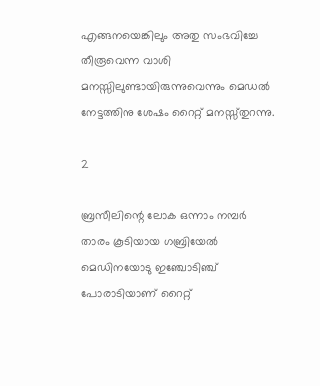എങ്ങനയെങ്കിലും അതു സംഭവിച്ചേ തീരൂവെന്ന വാശി മനസ്സിലുണ്ടായിരുന്നുവെന്നും മെഡല്‍ നേട്ടത്തിനു ശേഷം റൈറ്റ് മനസ്സ്തുറന്നു.

2

ബ്രസീലിന്റെ ലോക ഒന്നാം നമ്പര്‍ താരം കൂടിയായ ഗബ്രിയേല്‍ മെഡിനയോടു ഇഞ്ചോടിഞ്ച് പോരാടിയാണ് റൈറ്റ്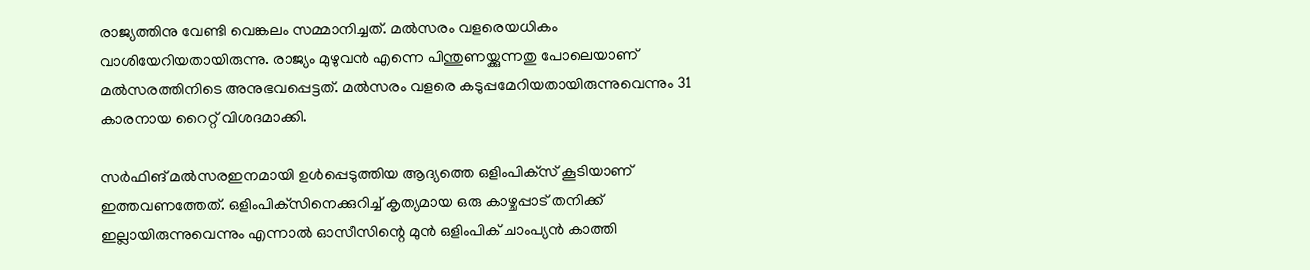രാജ്യത്തിനു വേണ്ടി വെങ്കലം സമ്മാനിച്ചത്. മല്‍സരം വളരെയധികം വാശിയേറിയതായിരുന്നു. രാജ്യം മുഴുവന്‍ എന്നെ പിന്തുണയ്ക്കുന്നതു പോലെയാണ് മല്‍സരത്തിനിടെ അനുഭവപ്പെട്ടത്. മല്‍സരം വളരെ കടുപ്പമേറിയതായിരുന്നുവെന്നും 31 കാരനായ റൈറ്റ് വിശദമാക്കി.

സര്‍ഫിങ് മല്‍സരഇനമായി ഉള്‍പ്പെടുത്തിയ ആദ്യത്തെ ഒളിംപിക്‌സ് കൂടിയാണ് ഇത്തവണത്തേത്. ഒളിംപിക്‌സിനെക്കുറിച്ച് കൃത്യമായ ഒരു കാഴ്ചപ്പാട് തനിക്ക് ഇല്ലായിരുന്നുവെന്നും എന്നാല്‍ ഓസീസിന്റെ മുന്‍ ഒളിംപിക് ചാംപ്യന്‍ കാത്തി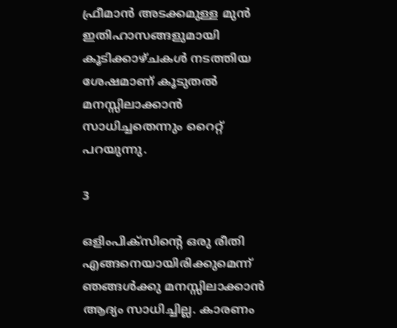ഫ്രീമാന്‍ അടക്കമുള്ള മുന്‍ ഇതിഹാസങ്ങളുമായി കൂടിക്കാഴ്ചകള്‍ നടത്തിയ ശേഷമാണ് കൂടുതല്‍ മനസ്സിലാക്കാന്‍ സാധിച്ചതെന്നും റൈറ്റ് പറയുന്നു.

3

ഒളിംപിക്‌സിന്റെ ഒരു രീതി എങ്ങനെയായിരിക്കുമെന്ന് ഞങ്ങള്‍ക്കു മനസ്സിലാക്കാന്‍ ആദ്യം സാധിച്ചില്ല. കാരണം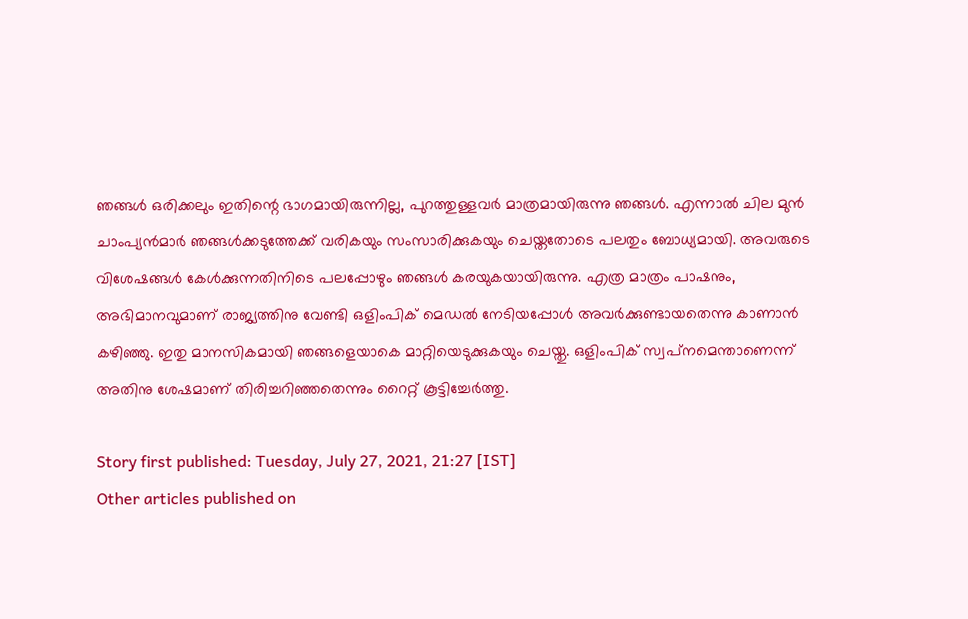ഞങ്ങള്‍ ഒരിക്കലും ഇതിന്റെ ഭാഗമായിരുന്നില്ല, പുറത്തുള്ളവര്‍ മാത്രമായിരുന്നു ഞങ്ങള്‍. എന്നാല്‍ ചില മുന്‍ ചാംപ്യന്‍മാര്‍ ഞങ്ങള്‍ക്കടുത്തേക്ക് വരികയും സംസാരിക്കുകയും ചെയ്തതോടെ പലതും ബോധ്യമായി. അവരുടെ വിശേഷങ്ങള്‍ കേള്‍ക്കുന്നതിനിടെ പലപ്പോഴും ഞങ്ങള്‍ കരയുകയായിരുന്നു. എത്ര മാത്രം പാഷനും, അഭിമാനവുമാണ് രാജ്യത്തിനു വേണ്ടി ഒളിംപിക് മെഡല്‍ നേടിയപ്പോള്‍ അവര്‍ക്കുണ്ടായതെന്നു കാണാന്‍ കഴിഞ്ഞു. ഇതു മാനസികമായി ഞങ്ങളെയാകെ മാറ്റിയെടുക്കുകയും ചെയ്തു. ഒളിംപിക് സ്വപ്‌നമെന്താണെന്ന് അതിനു ശേഷമാണ് തിരിച്ചറിഞ്ഞതെന്നും റൈറ്റ് കൂട്ടിച്ചേര്‍ത്തു.

Story first published: Tuesday, July 27, 2021, 21:27 [IST]
Other articles published on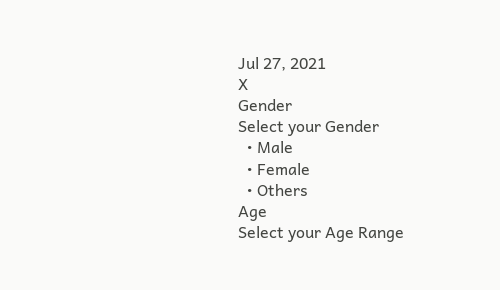Jul 27, 2021
X
Gender
Select your Gender
  • Male
  • Female
  • Others
Age
Select your Age Range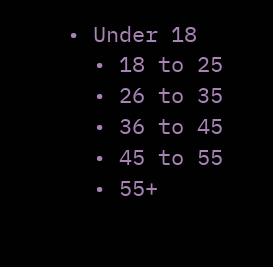• Under 18
  • 18 to 25
  • 26 to 35
  • 36 to 45
  • 45 to 55
  • 55+